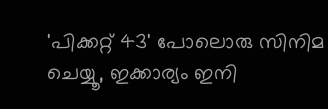'പിക്കറ്റ് 43' പോലൊരു സിനിമ ചെയ്യൂ, ഇക്കാര്യം ഇനി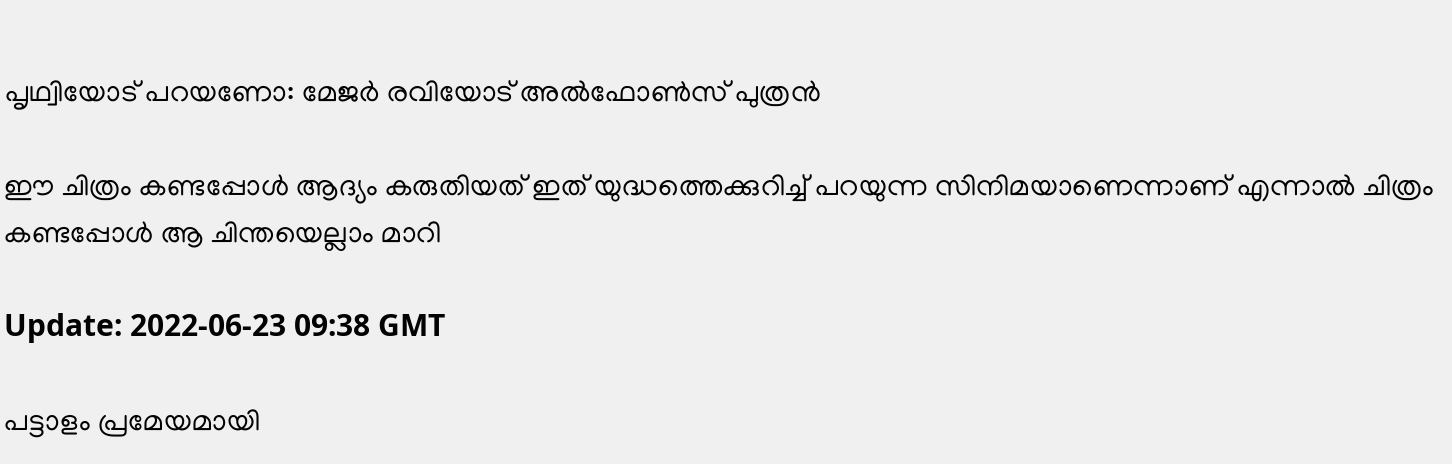പൃഥ്വിയോട് പറയണോ: മേജർ രവിയോട് അൽഫോൺസ് പുത്രൻ

ഈ ചിത്രം കണ്ടപ്പോൾ ആദ്യം കരുതിയത് ഇത് യുദ്ധത്തെക്കുറിച്ച് പറയുന്ന സിനിമയാണെന്നാണ് എന്നാൽ ചിത്രം കണ്ടപ്പോൾ ആ ചിന്തയെല്ലാം മാറി

Update: 2022-06-23 09:38 GMT

പട്ടാളം പ്രമേയമായി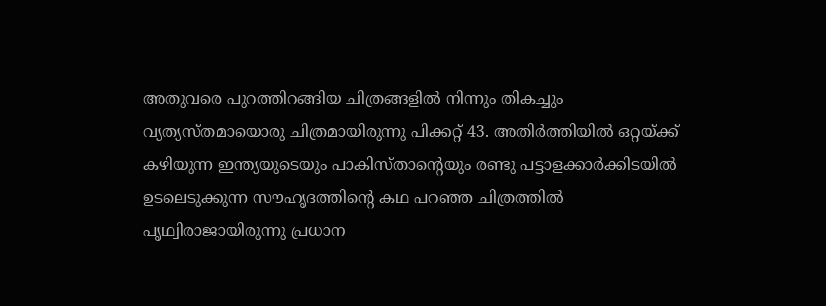അതുവരെ പുറത്തിറങ്ങിയ ചിത്രങ്ങളില്‍ നിന്നും തികച്ചും വ്യത്യസ്തമായൊരു ചിത്രമായിരുന്നു പിക്കറ്റ് 43. അതിർത്തിയിൽ ഒറ്റയ്ക്ക് കഴിയുന്ന ഇന്ത്യയുടെയും പാകിസ്താന്‍റെയും രണ്ടു പട്ടാളക്കാർക്കിടയിൽ ഉടലെടുക്കുന്ന സൗഹൃദത്തിന്‍റെ കഥ പറഞ്ഞ ചിത്രത്തില്‍ പൃഥ്വിരാജായിരുന്നു പ്രധാന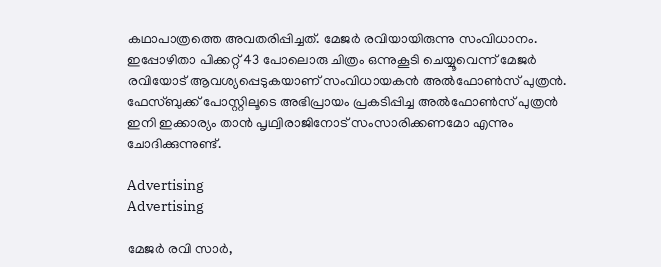കഥാപാത്രത്തെ അവതരിപ്പിച്ചത്. മേജര്‍ രവിയായിരുന്നു സംവിധാനം. ഇപ്പോഴിതാ പിക്കറ്റ് 43 പോലൊരു ചിത്രം ഒന്നുകൂടി ചെയ്യൂവെന്ന് മേജർ രവിയോട് ആവശ്യപ്പെടുകയാണ് സംവിധായകൻ അൽഫോൺസ് പുത്രൻ. ഫേസ്ബുക്ക് പോസ്റ്റിലൂടെ അഭിപ്രായം പ്രകടിപ്പിച്ച അൽഫോൺസ് പുത്രൻ ഇനി ഇക്കാര്യം താൻ പൃഥ്വിരാജിനോട് സംസാരിക്കണമോ എന്നും ചോദിക്കുന്നുണ്ട്.

Advertising
Advertising

മേജർ രവി സാർ,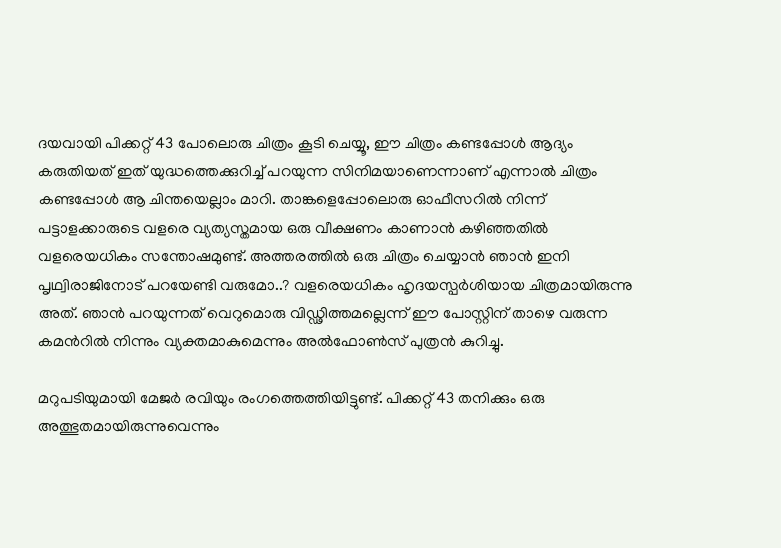ദയവായി പിക്കറ്റ് 43 പോലൊരു ചിത്രം കൂടി ചെയ്യൂ, ഈ ചിത്രം കണ്ടപ്പോൾ ആദ്യം കരുതിയത് ഇത് യുദ്ധത്തെക്കുറിച്ച് പറയുന്ന സിനിമയാണെന്നാണ് എന്നാൽ ചിത്രം കണ്ടപ്പോൾ ആ ചിന്തയെല്ലാം മാറി. താങ്കളെപ്പോലൊരു ഓഫീസറിൽ നിന്ന് പട്ടാളക്കാരുടെ വളരെ വ്യത്യസ്തമായ ഒരു വീക്ഷണം കാണാൻ കഴിഞ്ഞതിൽ വളരെയധികം സന്തോഷമുണ്ട്. അത്തരത്തിൽ ഒരു ചിത്രം ചെയ്യാൻ ഞാൻ ഇനി പൃഥ്വിരാജിനോട് പറയേണ്ടി വരുമോ..? വളരെയധികം ഹൃദയസ്പർശിയായ ചിത്രമായിരുന്നു അത്. ഞാൻ പറയുന്നത് വെറുമൊരു വിഡ്ഢിത്തമല്ലെന്ന് ഈ പോസ്റ്റിന് താഴെ വരുന്ന കമന്‍റില്‍ നിന്നും വ്യക്തമാകുമെന്നും അൽഫോൺസ് പുത്രൻ കുറിച്ചു.

മറുപടിയുമായി മേജർ രവിയും രംഗത്തെത്തിയിട്ടുണ്ട്. പിക്കറ്റ് 43 തനിക്കും ഒരു അത്ഭുതമായിരുന്നുവെന്നും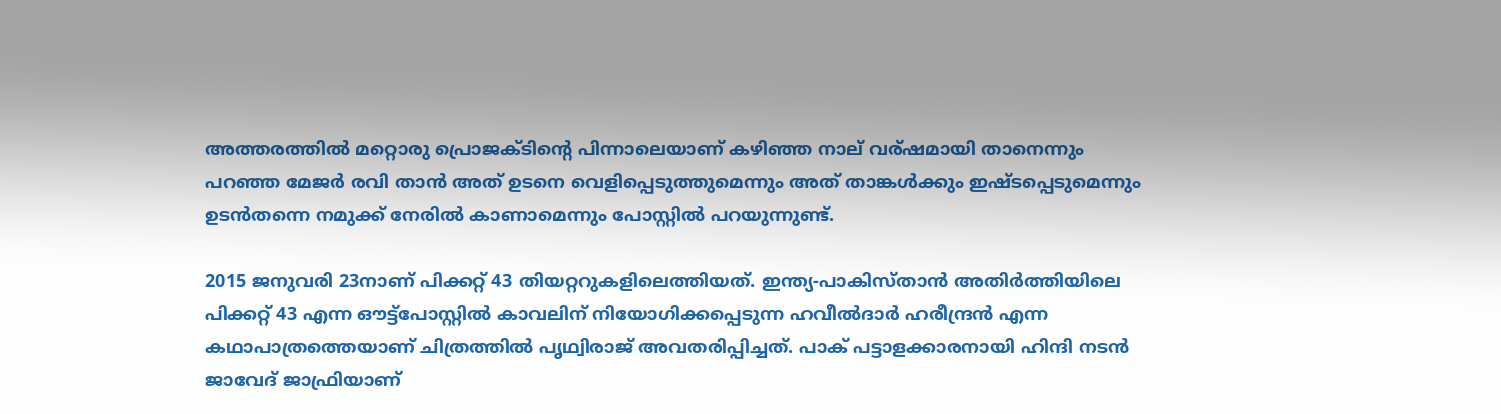അത്തരത്തിൽ മറ്റൊരു പ്രൊജക്ടിന്‍റെ പിന്നാലെയാണ് കഴിഞ്ഞ നാല് വര്ഷമായി താനെന്നും പറഞ്ഞ മേജർ രവി താൻ അത് ഉടനെ വെളിപ്പെടുത്തുമെന്നും അത് താങ്കൾക്കും ഇഷ്ടപ്പെടുമെന്നും ഉടൻതന്നെ നമുക്ക് നേരിൽ കാണാമെന്നും പോസ്റ്റിൽ പറയുന്നുണ്ട്.

2015 ജനുവരി 23നാണ് പിക്കറ്റ് 43 തിയറ്ററുകളിലെത്തിയത്. ഇന്ത്യ-പാകിസ്താൻ അതിർത്തിയിലെ പിക്കറ്റ് 43 എന്ന ഔട്ട്‌പോസ്റ്റിൽ കാവലിന് നിയോഗിക്കപ്പെടുന്ന ഹവീൽദാർ ഹരീന്ദ്രൻ എന്ന കഥാപാത്രത്തെയാണ് ചിത്രത്തില്‍ പൃഥ്വിരാജ് അവതരിപ്പിച്ചത്. പാക് പട്ടാളക്കാരനായി ഹിന്ദി നടൻ ജാവേദ് ജാഫ്രിയാണ്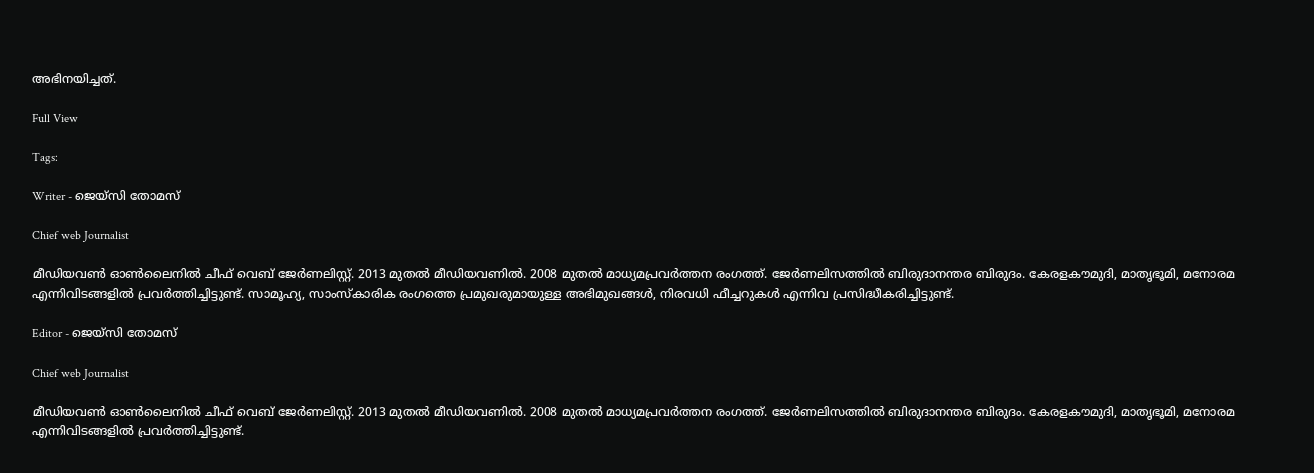അഭിനയിച്ചത്.

Full View

Tags:

Writer - ജെയ്സി തോമസ്

Chief web Journalist

മീഡിയവൺ ഓൺലൈനിൽ ചീഫ് വെബ് ജേർണലിസ്റ്റ്. 2013 മുതൽ മീഡിയവണിൽ. 2008 മുതൽ മാധ്യമപ്രവർത്തന രംഗത്ത്. ജേർണലിസത്തിൽ ബിരുദാനന്തര ബിരുദം. കേരളകൗമുദി, മാതൃഭൂമി, മനോരമ എന്നിവിടങ്ങളിൽ പ്രവർത്തിച്ചിട്ടുണ്ട്. സാമൂഹ്യ, സാംസ്‌കാരിക രംഗത്തെ പ്രമുഖരുമായുള്ള അഭിമുഖങ്ങൾ, നിരവധി ഫീച്ചറുകൾ എന്നിവ പ്രസിദ്ധീകരിച്ചിട്ടുണ്ട്.

Editor - ജെയ്സി തോമസ്

Chief web Journalist

മീഡിയവൺ ഓൺലൈനിൽ ചീഫ് വെബ് ജേർണലിസ്റ്റ്. 2013 മുതൽ മീഡിയവണിൽ. 2008 മുതൽ മാധ്യമപ്രവർത്തന രംഗത്ത്. ജേർണലിസത്തിൽ ബിരുദാനന്തര ബിരുദം. കേരളകൗമുദി, മാതൃഭൂമി, മനോരമ എന്നിവിടങ്ങളിൽ പ്രവർത്തിച്ചിട്ടുണ്ട്.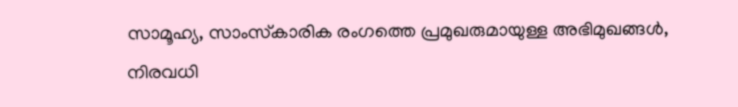സാമൂഹ്യ, സാംസ്‌കാരിക രംഗത്തെ പ്രമുഖരുമായുള്ള അഭിമുഖങ്ങൾ, നിരവധി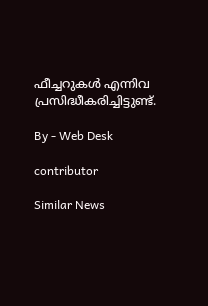ഫീച്ചറുകൾ എന്നിവ പ്രസിദ്ധീകരിച്ചിട്ടുണ്ട്.

By - Web Desk

contributor

Similar News